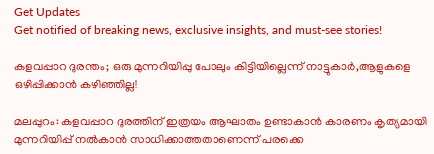Get Updates
Get notified of breaking news, exclusive insights, and must-see stories!

കളവപ്പാറ ദുരന്തം; ഒരു മുന്നറിയിപ്പു പോലും കിട്ടിയില്ലെന്ന് നാട്ടുകാർ,ആളുകളെ ഒഴിപ്പിക്കാൻ കഴിഞ്ഞില്ല!

മലപ്പുറം: കളവപ്പാറ ദുരത്തിന് ഇത്രയം ആഘാതം ഉണ്ടാകാൻ കാരണം കൃത്യമായി മുന്നറിയിപ്പ് നൽകാൻ സാധിക്കാത്തതാണെന്ന് പരക്കെ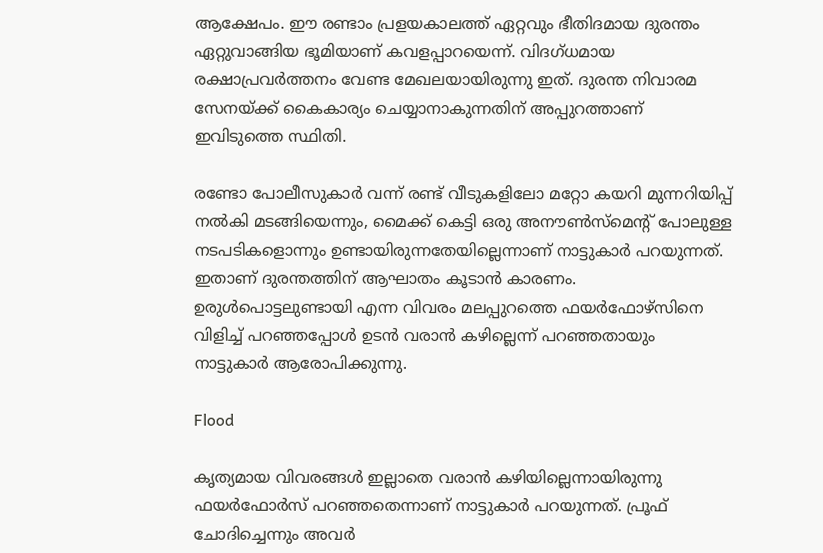ആക്ഷേപം. ഈ രണ്ടാം പ്രളയകാലത്ത് ഏറ്റവും ഭീതിദമായ ദുരന്തം ഏറ്റുവാങ്ങിയ ഭൂമിയാണ് കവളപ്പാറയെന്ന്. വിദഗ്‍ധമായ രക്ഷാപ്രവർത്തനം വേണ്ട മേഖലയായിരുന്നു ഇത്. ദുരന്ത നിവാരമ സേനയ്ക്ക് കൈകാര്യം ചെയ്യാനാകുന്നതിന് അപ്പുറത്താണ് ഇവിടുത്തെ സ്ഥിതി.

രണ്ടോ പോലീസുകാർ വന്ന് രണ്ട് വീടുകളിലോ മറ്റോ കയറി മുന്നറിയിപ്പ് നൽകി മടങ്ങിയെന്നും, മൈക്ക് കെട്ടി ഒരു അനൗൺസ്മെന്‍റ് പോലുള്ള നടപടികളൊന്നും ഉണ്ടായിരുന്നതേയില്ലെന്നാണ് നാട്ടുകാർ പറയുന്നത്. ഇതാണ് ദുരന്തത്തിന് ആഘാതം കൂടാൻ കാരണം. ഉരുൾപൊട്ടലുണ്ടായി എന്ന വിവരം മലപ്പുറത്തെ ഫയർഫോഴ്‍സിനെ വിളിച്ച് പറഞ്ഞപ്പോൾ ഉടൻ വരാൻ കഴില്ലെന്ന് പറഞ്ഞതായും നാട്ടുകാർ ആരോപിക്കുന്നു.

Flood

കൃത്യമായ വിവരങ്ങൾ ഇല്ലാതെ വരാൻ കഴിയില്ലെന്നായിരുന്നു ഫയർഫോർസ് പറഞ്ഞതെന്നാണ് നാട്ടുകാർ പറയുന്നത്. പ്രൂഫ് ചോദിച്ചെന്നും അവർ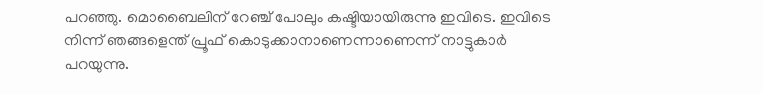പറഞ്ഞു. മൊബൈലിന് റേഞ്ച് പോലും കഷ്ടിയായിരുന്നു ഇവിടെ. ഇവിടെ നിന്ന് ഞങ്ങളെന്ത് പ്രൂഫ് കൊടുക്കാനാണെന്നാണെന്ന് നാട്ടുകാർ പറയുന്നു.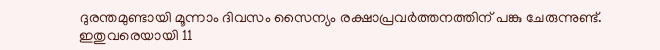ദുരന്തമുണ്ടായി മൂന്നാം ദിവസം സൈന്യം രക്ഷാപ്രവർത്തനത്തിന് പങ്കു ചേരുന്നുണ്ട്. ഇതുവരെയായി 11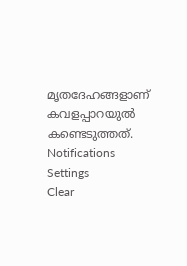മൃതദേഹങ്ങളാണ് കവളപ്പാറയുൽ കണ്ടെടുത്തത്.
Notifications
Settings
Clear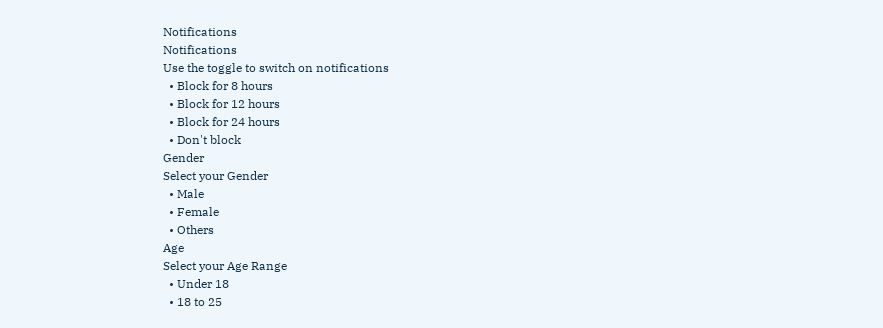Notifications
Notifications
Use the toggle to switch on notifications
  • Block for 8 hours
  • Block for 12 hours
  • Block for 24 hours
  • Don't block
Gender
Select your Gender
  • Male
  • Female
  • Others
Age
Select your Age Range
  • Under 18
  • 18 to 25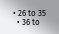• 26 to 35
  • 36 to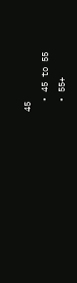45
  • 45 to 55
  • 55+